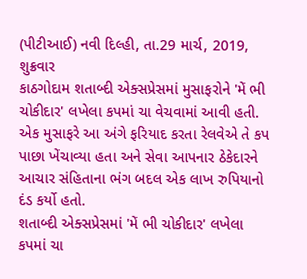(પીટીઆઈ) નવી દિલ્હી, તા.29 માર્ચ, 2019, શુક્રવાર
કાઠગોદામ શતાબ્દી એક્સપ્રેસમાં મુસાફરોને 'મેં ભી ચોકીદાર' લખેલા કપમાં ચા વેચવામાં આવી હતી. એક મુસાફરે આ અંગે ફરિયાદ કરતા રેલવેએ તે કપ પાછા ખેંચાવ્યા હતા અને સેવા આપનાર ઠેકેદારને આચાર સંહિતાના ભંગ બદલ એક લાખ રુપિયાનો દંડ કર્યો હતો.
શતાબ્દી એક્સપ્રેસમાં 'મેં ભી ચોકીદાર' લખેલા કપમાં ચા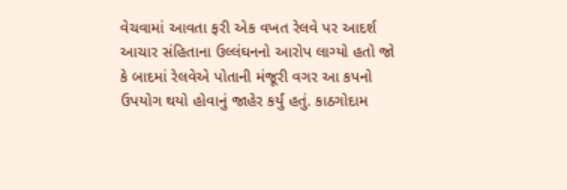વેચવામાં આવતા ફરી એક વખત રેલવે પર આદર્શ આચાર સંહિતાના ઉલ્લંઘનનો આરોપ લાગ્યો હતો જો કે બાદમાં રેલવેએ પોતાની મંજૂરી વગર આ કપનો ઉપયોગ થયો હોવાનું જાહેર કર્યું હતું. કાઠગોદામ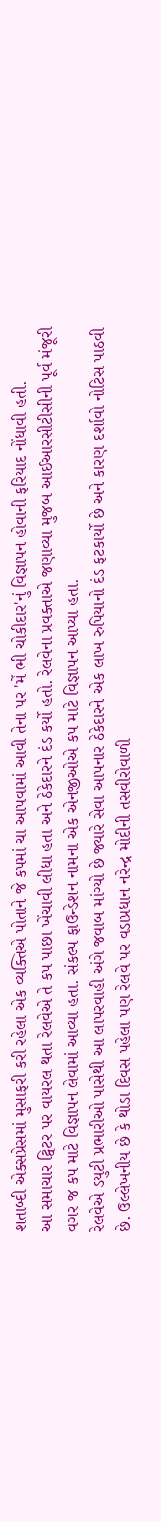શતાબ્દી એક્સપ્રેસમાં મુસાફરી કરી રહેલા એક વ્યક્તિએ પોતાને જે કપમાં ચા આપવામાં આવી તેના પર 'મેં ભી ચોકીદાર'નું વિજ્ઞાપન હોવાની ફરિયાદ નોંધાવી હતી.
આ સમાચાર ટ્વિટર પર વાયરલ થતા રેલવેએ તે કપ પાછા ખેંચાવી લીધા હતા અને ઠેકેદારને દંડ કર્યો હતો. રેલવેના પ્રવક્તાએ જણાવ્યા મુજબ આઈઆરસીટીસીની પૂર્વ મંજૂરી વગર જ કપ માટે વિજ્ઞાપન લેવામાં આવ્યા હતા. સંકલ્પ ફાઉન્ડેશન નામના એક એનજીઓએ કપ માટે વિજ્ઞાપન આપ્યા હતા.
રેલવેએ ડયુટી પ્રભારીઓ પાસેથી આ લાપરવાહી અંગે જવાબ માંગ્યો છે જ્યારે સેવા આપનાર ઠેકેદારને એક લાખ રુપિયાનો દંડ ફટકાર્યો છે અને કારણ દર્શાવો નોટિસ પાઠવી છે. ઉલ્લેખનીય છે કે થોડા દિવસ પહેલા પણ રેલવે પર વડાપ્રધાન નરેન્દ્ર મોદીની તસવીરોવાળી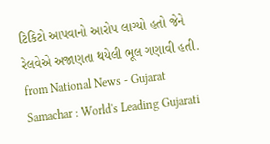ટિકિટો આપવાનો આરોપ લાગ્યો હતો જેને રેલવેએ અજાણતા થયેલી ભૂલ ગણાવી હતી.
from National News - Gujarat Samachar : World's Leading Gujarati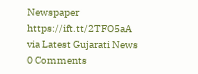Newspaper https://ift.tt/2TFO5aA
via Latest Gujarati News
0 Comments